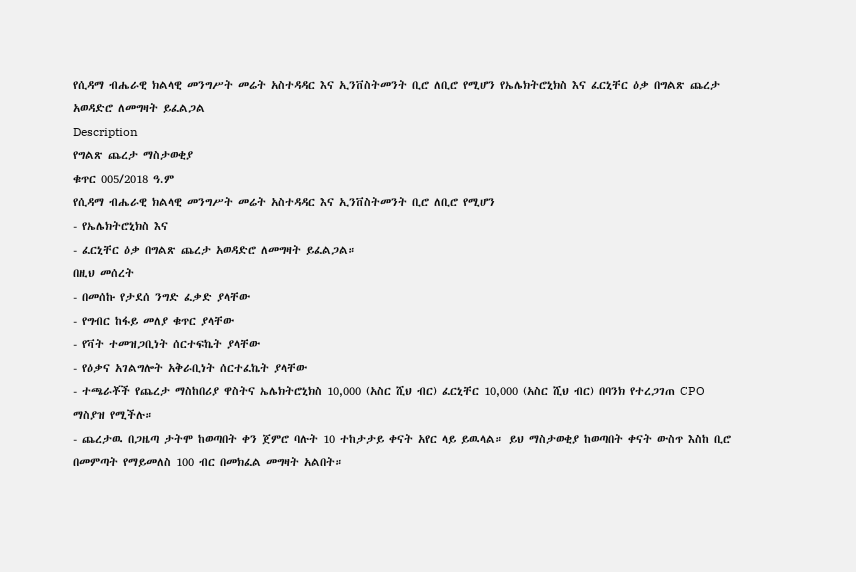የሲዳማ ብሔራዊ ክልላዊ መንግሥት መሬት አስተዳዳር እና ኢንቨስትመንት ቢሮ ለቢሮ የሚሆን የኤሌክትሮኒክስ እና ፈርኒቸር ዕቃ በግልጽ ጨረታ አወዳድሮ ለመግዛት ይፈልጋል
Description
የግልጽ ጨረታ ማስታወቂያ
ቁጥር 005/2018 ዓ.ም
የሲዳማ ብሔራዊ ክልላዊ መንግሥት መሬት አስተዳዳር እና ኢንቨስትመንት ቢሮ ለቢሮ የሚሆን
- የኤሌክትሮኒክስ እና
- ፈርኒቸር ዕቃ በግልጽ ጨረታ አወዳድሮ ለመግዛት ይፈልጋል።
በዚህ መሰረት
- በመሰኩ የታደሰ ንግድ ፈቃድ ያላቸው
- የግብር ከፋይ መለያ ቁጥር ያላቸው
- የቫት ተመዝጋቢነት ሰርተፍኬት ያላቸው
- የዕቃና አገልግሎት አቅራቢነት ሰርተፈኬት ያላቸው
- ተጫራቾች የጨረታ ማስከበሪያ ዋስትና ኤሌክትሮኒክስ 10,000 (አስር ሺህ ብር) ፈርኒቸር 10,000 (አስር ሺህ ብር) በባንክ የተረጋገጠ CPO ማስያዝ የሚችሉ።
- ጨረታዉ በጋዜጣ ታትሞ ከወጣበት ቀን ጀምሮ ባሉት 10 ተከታታይ ቀናት አየር ላይ ይዉላል። ይህ ማስታወቂያ ከወጣበት ቀናት ውስጥ እስከ ቢሮ በመምጣት የማይመለስ 100 ብር በመክፈል መግዛት አልበት።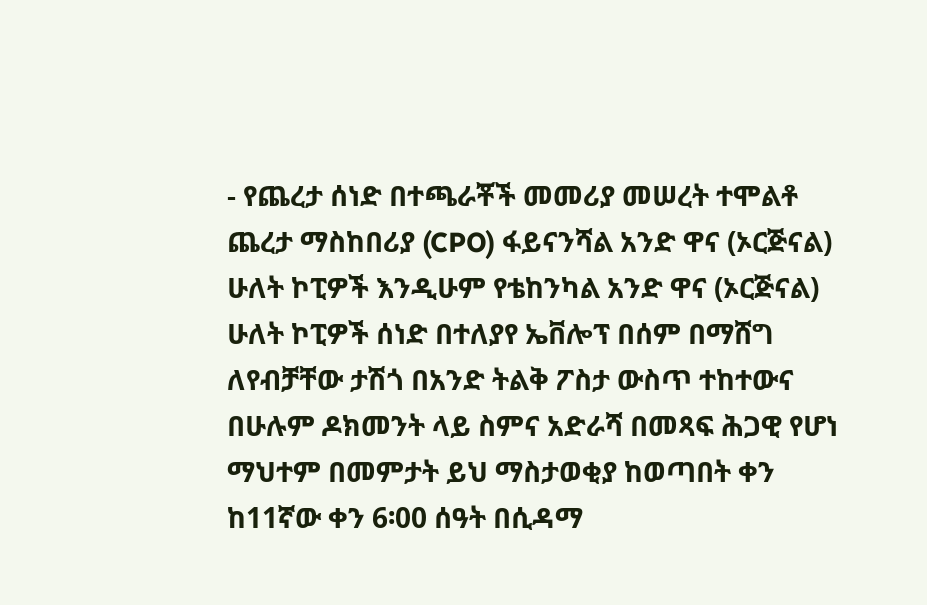- የጨረታ ሰነድ በተጫራቾች መመሪያ መሠረት ተሞልቶ ጨረታ ማስከበሪያ (CPO) ፋይናንሻል አንድ ዋና (ኦርጅናል) ሁለት ኮፒዎች እንዲሁም የቴከንካል አንድ ዋና (ኦርጅናል) ሁለት ኮፒዎች ሰነድ በተለያየ ኤቨሎፕ በሰም በማሸግ ለየብቻቸው ታሽጎ በአንድ ትልቅ ፖስታ ውስጥ ተከተውና በሁሉም ዶክመንት ላይ ስምና አድራሻ በመጻፍ ሕጋዊ የሆነ ማህተም በመምታት ይህ ማስታወቂያ ከወጣበት ቀን ከ11ኛው ቀን 6፡00 ሰዓት በሲዳማ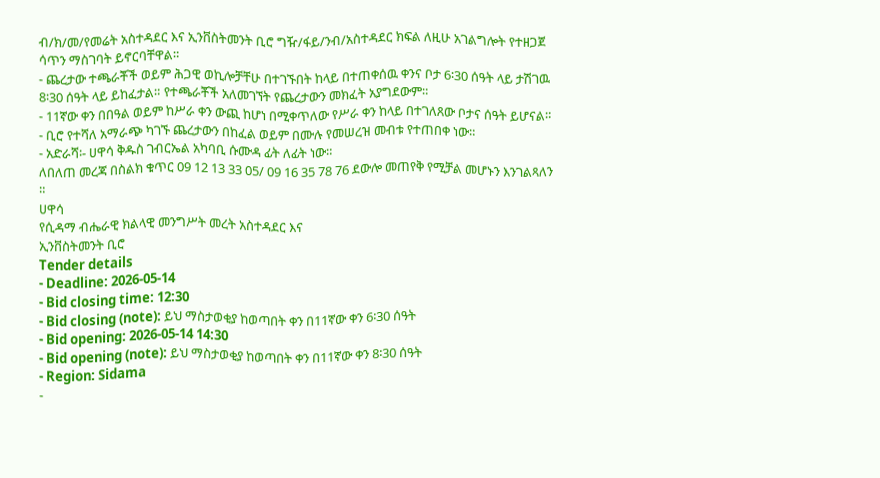ብ/ክ/መ/የመሬት አስተዳደር እና ኢንቨስትመንት ቢሮ ግዥ/ፋይ/ንብ/አስተዳደር ክፍል ለዚሁ አገልግሎት የተዘጋጀ ሳጥን ማስገባት ይኖርባቸዋል።
- ጨረታው ተጫራቾች ወይም ሕጋዊ ወኪሎቻቸሁ በተገኙበት ከላይ በተጠቀሰዉ ቀንና ቦታ 6፡30 ሰዓት ላይ ታሽገዉ 8፡30 ሰዓት ላይ ይከፈታል። የተጫራቾች አለመገኘት የጨረታውን መክፈት አያግደውም።
- 11ኛው ቀን በበዓል ወይም ከሥራ ቀን ውጪ ከሆነ በሚቀጥለው የሥራ ቀን ከላይ በተገለጸው ቦታና ሰዓት ይሆናል።
- ቢሮ የተሻለ አማራጭ ካገኙ ጨረታውን በከፈል ወይም በሙሉ የመሠረዝ መብቱ የተጠበቀ ነው።
- አድራሻ፡- ሀዋሳ ቅዱስ ገብርኤል አካባቢ ሱሙዳ ፊት ለፊት ነው።
ለበለጠ መረጃ በስልክ ቁጥር 09 12 13 33 05/ 09 16 35 78 76 ደውሎ መጠየቅ የሚቻል መሆኑን እንገልጻለን ።
ሀዋሳ
የሲዳማ ብሔራዊ ክልላዊ መንግሥት መረት አስተዳደር እና
ኢንቨስትመንት ቢሮ
Tender details
- Deadline: 2026-05-14
- Bid closing time: 12:30
- Bid closing (note): ይህ ማስታወቂያ ከወጣበት ቀን በ11ኛው ቀን 6፡30 ሰዓት
- Bid opening: 2026-05-14 14:30
- Bid opening (note): ይህ ማስታወቂያ ከወጣበት ቀን በ11ኛው ቀን 8፡30 ሰዓት
- Region: Sidama
-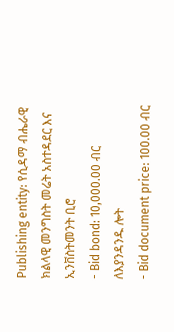Publishing entity: የሲዳማ ብሔራዊ ክልላዊ መንግስት መሬት አስተዳደር እና ኢንቨስትመንት ቢሮ
- Bid bond: 10,000.00 ብር ለእያንዳንዱ ሎት
- Bid document price: 100.00 ብር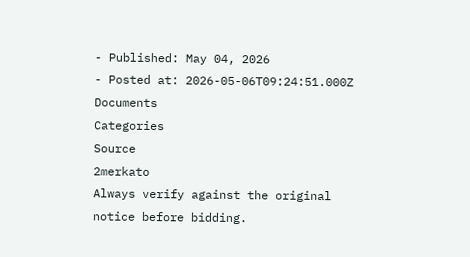- Published: May 04, 2026
- Posted at: 2026-05-06T09:24:51.000Z
Documents
Categories
Source
2merkato
Always verify against the original notice before bidding.